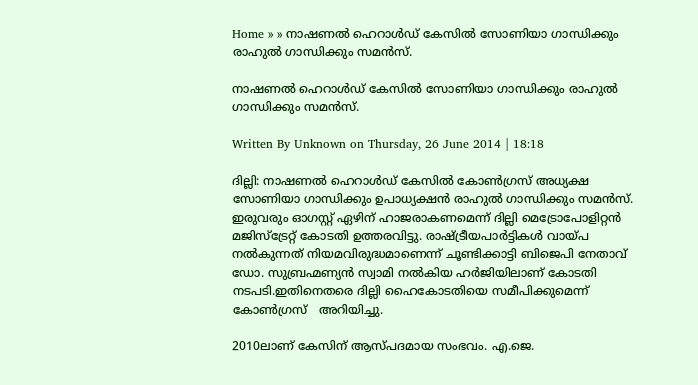Home » » നാഷണല്‍ ഹെറാള്‍ഡ് കേസില്‍ സോണിയാ ഗാന്ധിക്കും രാഹുല്‍ ഗാന്ധിക്കും സമന്‍സ്.

നാഷണല്‍ ഹെറാള്‍ഡ് കേസില്‍ സോണിയാ ഗാന്ധിക്കും രാഹുല്‍ ഗാന്ധിക്കും സമന്‍സ്.

Written By Unknown on Thursday, 26 June 2014 | 18:18

ദില്ലി: നാഷണല്‍ ഹെറാള്‍ഡ് കേസില്‍ കോണ്‍ഗ്രസ് അധ്യക്ഷ സോണിയാ ഗാന്ധിക്കും ഉപാധ്യക്ഷന്‍ രാഹുല്‍ ഗാന്ധിക്കും സമന്‍സ്. ഇരുവരും ഓഗസ്റ്റ് ഏഴിന് ഹാജരാകണമെന്ന് ദില്ലി മെട്രോപോളിറ്റന്‍ മജിസ്‌ട്രേറ്റ് കോടതി ഉത്തരവിട്ടു. രാഷ്ട്രീയപാര്‍ട്ടികള്‍ വായ്പ നല്‍കുന്നത് നിയമവിരുദ്ധമാണെന്ന് ചൂണ്ടിക്കാട്ടി ബിജെപി നേതാവ് ഡോ. സുബ്രഹ്മണ്യന്‍ സ്വാമി നല്‍കിയ ഹര്‍ജിയിലാണ് കോടതി നടപടി.ഇതിനെതരെ ദില്ലി ഹൈകോടതിയെ സമീപിക്കുമെന്ന് കോണ്‍ഗ്രസ്   അറിയിച്ചു.

2010ലാണ് കേസിന് ആസ്പദമായ സംഭവം. എ.ജെ.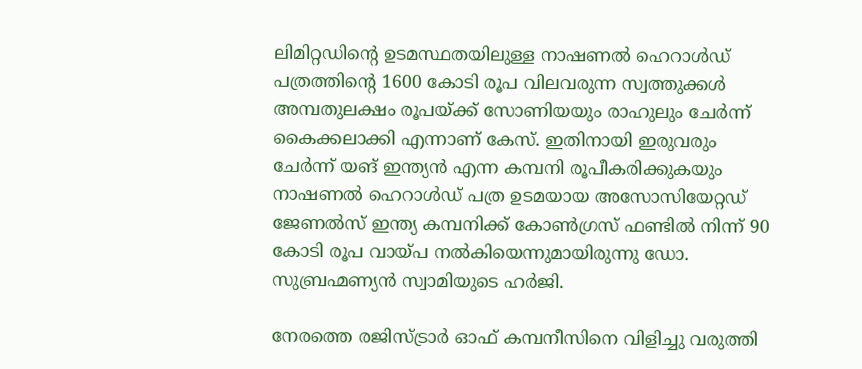ലിമിറ്റഡിന്റെ ഉടമസ്ഥതയിലുള്ള നാഷണല്‍ ഹെറാള്‍ഡ് പത്രത്തിന്റെ 1600 കോടി രൂപ വിലവരുന്ന സ്വത്തുക്കള്‍ അമ്പതുലക്ഷം രൂപയ്ക്ക് സോണിയയും രാഹുലും ചേര്‍ന്ന് കൈക്കലാക്കി എന്നാണ് കേസ്. ഇതിനായി ഇരുവരും ചേര്‍ന്ന് യങ് ഇന്ത്യന്‍ എന്ന കമ്പനി രൂപീകരിക്കുകയും നാഷണല്‍ ഹെറാള്‍ഡ് പത്ര ഉടമയായ അസോസിയേറ്റഡ് ജേണല്‍സ് ഇന്ത്യ കമ്പനിക്ക് കോണ്‍ഗ്രസ് ഫണ്ടില്‍ നിന്ന് 90 കോടി രൂപ വായ്പ നല്‍കിയെന്നുമായിരുന്നു ഡോ. സുബ്രഹ്മണ്യന്‍ സ്വാമിയുടെ ഹര്‍ജി.

നേരത്തെ രജിസ്ട്രാര്‍ ഓഫ് കമ്പനീസിനെ വിളിച്ചു വരുത്തി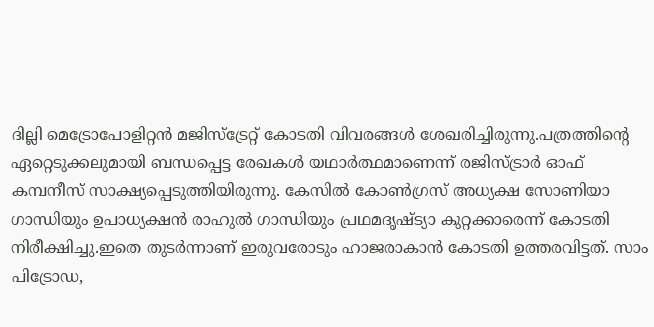ദില്ലി മെട്രോപോളിറ്റന്‍ മജിസ്‌ട്രേറ്റ് കോടതി വിവരങ്ങള്‍ ശേഖരിച്ചിരുന്നു.പത്രത്തിന്റെ ഏറ്റെടുക്കലുമായി ബന്ധപ്പെട്ട രേഖകള്‍ യഥാര്‍ത്ഥമാണെന്ന് രജിസ്ട്രാര്‍ ഓഫ് കമ്പനീസ് സാക്ഷ്യപ്പെടുത്തിയിരുന്നു. കേസില്‍ കോണ്‍ഗ്രസ് അധ്യക്ഷ സോണിയാ ഗാന്ധിയും ഉപാധ്യക്ഷന്‍ രാഹുല്‍ ഗാന്ധിയും പ്രഥമദൃഷ്ട്യാ കുറ്റക്കാരെന്ന് കോടതി നിരീക്ഷിച്ചു.ഇതെ തുടര്‍ന്നാണ് ഇരുവരോടും ഹാജരാകാന്‍ കോടതി ഉത്തരവിട്ടത്. സാം പിട്രോഡ,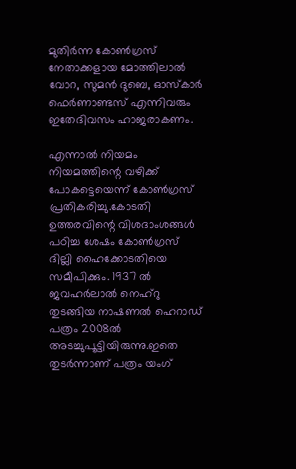മുതിര്‍ന്ന കോണ്‍ഗ്രസ് നേതാക്കളായ മോത്തിലാല്‍ വോറ, സുമന്‍ ദുബെ, ഓസ്‌കാര്‍ ഫെര്‍ണാണ്ടസ് എന്നിവരും ഇതേദിവസം ഹാജരാകണം.

എന്നാല്‍ നിയമം നിയമത്തിന്റെ വഴിക്ക് പോകട്ടെയെന്ന് കോണ്‍ഗ്രസ് പ്രതികരിച്ചു.കോടതി ഉത്തരവിന്റെ വിശദാംശങ്ങള്‍ പഠിച്ച ശേഷം കോണ്‍ഗ്രസ് ദില്ലി ഹൈക്കോടതിയെ സമീപിക്കും. 1937 ല്‍ ജവഹര്‍ലാല്‍ നെഹ്റു തുടങ്ങിയ നാഷണല്‍ ഹെറാഡ് പത്രം 2008ല്‍ അടച്ചുപൂട്ടിയിരുന്നു.ഇതെ തുടര്‍ന്നാണ് പത്രം യംഗ്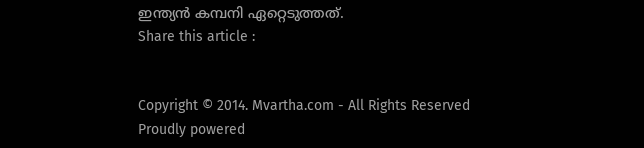ഇന്ത്യന്‍ കമ്പനി ഏറ്റെടുത്തത്.
Share this article :


Copyright © 2014. Mvartha.com - All Rights Reserved
Proudly powered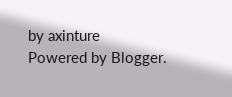by axinture
Powered by Blogger.